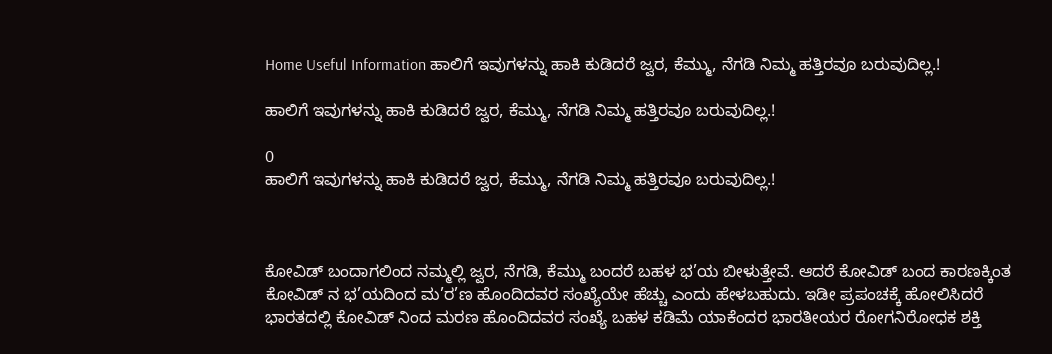Home Useful Information ಹಾಲಿಗೆ ಇವುಗಳನ್ನು ಹಾಕಿ ಕುಡಿದರೆ ಜ್ವರ, ಕೆಮ್ಮು, ನೆಗಡಿ ನಿಮ್ಮ ಹತ್ತಿರವೂ ಬರುವುದಿಲ್ಲ.!

ಹಾಲಿಗೆ ಇವುಗಳನ್ನು ಹಾಕಿ ಕುಡಿದರೆ ಜ್ವರ, ಕೆಮ್ಮು, ನೆಗಡಿ ನಿಮ್ಮ ಹತ್ತಿರವೂ ಬರುವುದಿಲ್ಲ.!

0
ಹಾಲಿಗೆ ಇವುಗಳನ್ನು ಹಾಕಿ ಕುಡಿದರೆ ಜ್ವರ, ಕೆಮ್ಮು, ನೆಗಡಿ ನಿಮ್ಮ ಹತ್ತಿರವೂ ಬರುವುದಿಲ್ಲ.!



ಕೋವಿಡ್ ಬಂದಾಗಲಿಂದ ನಮ್ಮಲ್ಲಿ ಜ್ವರ, ನೆಗಡಿ, ಕೆಮ್ಮು ಬಂದರೆ ಬಹಳ ಭ’ಯ ಬೀಳುತ್ತೇವೆ. ಆದರೆ ಕೋವಿಡ್ ಬಂದ ಕಾರಣಕ್ಕಿಂತ ಕೋವಿಡ್ ನ ಭ’ಯದಿಂದ ಮ’ರ’ಣ ಹೊಂದಿದವರ ಸಂಖ್ಯೆಯೇ ಹೆಚ್ಚು ಎಂದು ಹೇಳಬಹುದು. ಇಡೀ ಪ್ರಪಂಚಕ್ಕೆ ಹೋಲಿಸಿದರೆ ಭಾರತದಲ್ಲಿ ಕೋವಿಡ್ ನಿಂದ ಮರಣ ಹೊಂದಿದವರ ಸಂಖ್ಯೆ ಬಹಳ ಕಡಿಮೆ ಯಾಕೆಂದರ ಭಾರತೀಯರ ರೋಗನಿರೋಧಕ ಶಕ್ತಿ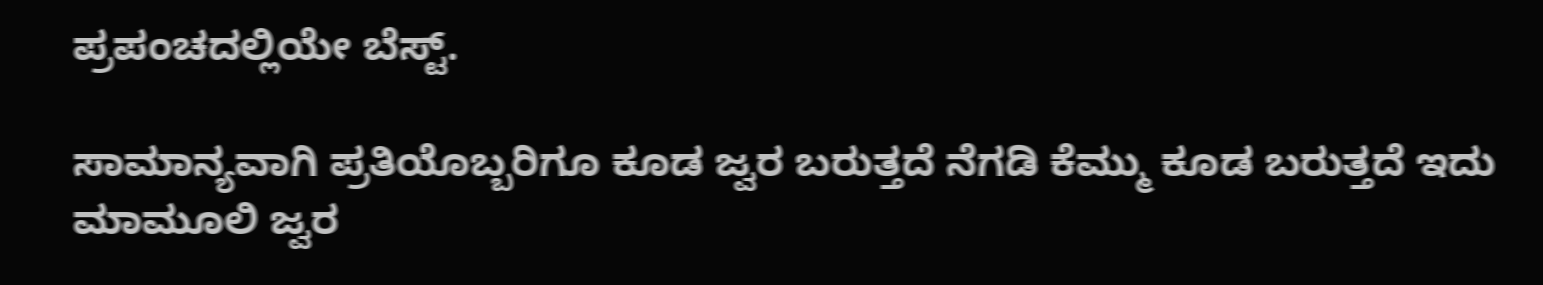ಪ್ರಪಂಚದಲ್ಲಿಯೇ ಬೆಸ್ಟ್.

ಸಾಮಾನ್ಯವಾಗಿ ಪ್ರತಿಯೊಬ್ಬರಿಗೂ ಕೂಡ ಜ್ವರ ಬರುತ್ತದೆ ನೆಗಡಿ ಕೆಮ್ಮು ಕೂಡ ಬರುತ್ತದೆ ಇದು ಮಾಮೂಲಿ ಜ್ವರ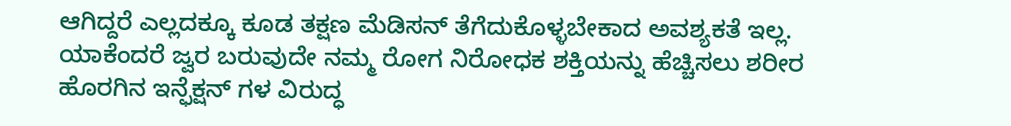ಆಗಿದ್ದರೆ ಎಲ್ಲದಕ್ಕೂ ಕೂಡ ತಕ್ಷಣ ಮೆಡಿಸನ್ ತೆಗೆದುಕೊಳ್ಳಬೇಕಾದ ಅವಶ್ಯಕತೆ ಇಲ್ಲ. ಯಾಕೆಂದರೆ ಜ್ವರ ಬರುವುದೇ ನಮ್ಮ ರೋಗ ನಿರೋಧಕ ಶಕ್ತಿಯನ್ನು ಹೆಚ್ಚಿಸಲು ಶರೀರ ಹೊರಗಿನ ಇನ್ಫೆಕ್ಷನ್ ಗಳ ವಿರುದ್ಧ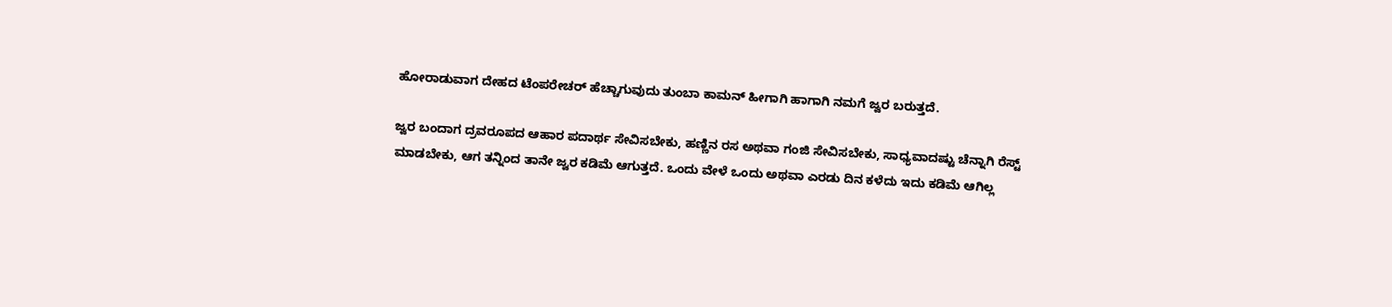ಹೋರಾಡುವಾಗ ದೇಹದ ಟೆಂಪರೇಚರ್ ಹೆಚ್ಚಾಗುವುದು ತುಂಬಾ ಕಾಮನ್ ಹೀಗಾಗಿ ಹಾಗಾಗಿ ನಮಗೆ ಜ್ವರ ಬರುತ್ತದೆ.

ಜ್ವರ ಬಂದಾಗ ದ್ರವರೂಪದ ಆಹಾರ ಪದಾರ್ಥ ಸೇವಿಸಬೇಕು, ಹಣ್ಣಿನ ರಸ ಅಥವಾ ಗಂಜಿ ಸೇವಿಸಬೇಕು, ಸಾಧ್ಯವಾದಷ್ಟು ಚೆನ್ನಾಗಿ ರೆಸ್ಟ್ ಮಾಡಬೇಕು, ಆಗ ತನ್ನಿಂದ ತಾನೇ ಜ್ವರ ಕಡಿಮೆ ಆಗುತ್ತದೆ. ಒಂದು ವೇಳೆ ಒಂದು ಅಥವಾ ಎರಡು ದಿನ ಕಳೆದು ಇದು ಕಡಿಮೆ ಆಗಿಲ್ಲ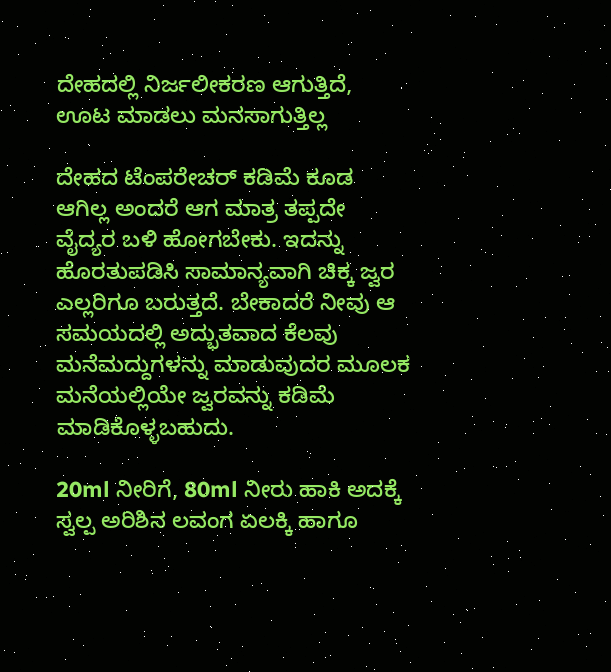ದೇಹದಲ್ಲಿ ನಿರ್ಜಲೀಕರಣ ಆಗುತ್ತಿದೆ, ಊಟ ಮಾಡಲು ಮನಸಾಗುತ್ತಿಲ್ಲ

ದೇಹದ ಟೆಂಪರೇಚರ್ ಕಡಿಮೆ ಕೂಡ ಆಗಿಲ್ಲ ಅಂದರೆ ಆಗ ಮಾತ್ರ ತಪ್ಪದೇ ವೈದ್ಯರ ಬಳಿ ಹೋಗಬೇಕು. ಇದನ್ನು ಹೊರತುಪಡಿಸಿ ಸಾಮಾನ್ಯವಾಗಿ ಚಿಕ್ಕ ಜ್ವರ ಎಲ್ಲರಿಗೂ ಬರುತ್ತದೆ. ಬೇಕಾದರೆ ನೀವು ಆ ಸಮಯದಲ್ಲಿ ಅದ್ಭುತವಾದ ಕೆಲವು ಮನೆಮದ್ದುಗಳನ್ನು ಮಾಡುವುದರ ಮೂಲಕ ಮನೆಯಲ್ಲಿಯೇ ಜ್ವರವನ್ನು ಕಡಿಮೆ ಮಾಡಿಕೊಳ್ಳಬಹುದು.

20ml ನೀರಿಗೆ, 80ml ನೀರು ಹಾಕಿ ಅದಕ್ಕೆ ಸ್ವಲ್ಪ ಅರಿಶಿನ ಲವಂಗ ಏಲಕ್ಕಿ ಹಾಗೂ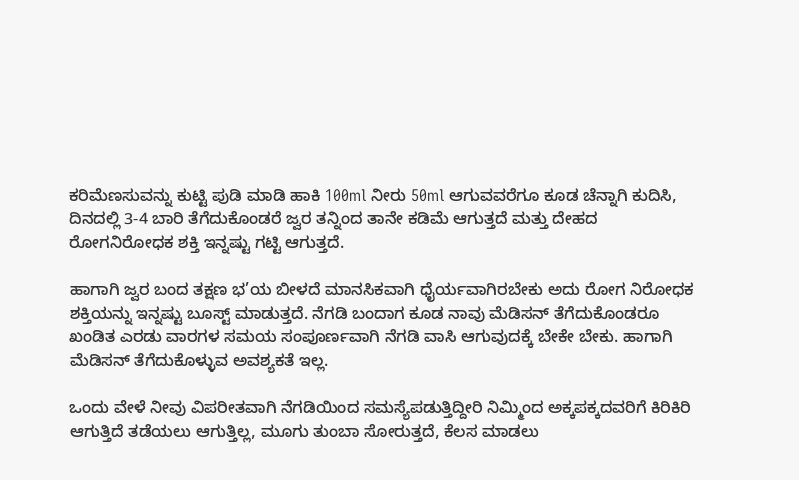ಕರಿಮೆಣಸುವನ್ನು ಕುಟ್ಟಿ ಪುಡಿ ಮಾಡಿ ಹಾಕಿ 100ml ನೀರು 50ml ಆಗುವವರೆಗೂ ಕೂಡ ಚೆನ್ನಾಗಿ ಕುದಿಸಿ, ದಿನದಲ್ಲಿ 3-4 ಬಾರಿ ತೆಗೆದುಕೊಂಡರೆ ಜ್ವರ ತನ್ನಿಂದ ತಾನೇ ಕಡಿಮೆ ಆಗುತ್ತದೆ ಮತ್ತು ದೇಹದ ರೋಗನಿರೋಧಕ ಶಕ್ತಿ ಇನ್ನಷ್ಟು ಗಟ್ಟಿ ಆಗುತ್ತದೆ.

ಹಾಗಾಗಿ ಜ್ವರ ಬಂದ ತಕ್ಷಣ ಭ’ಯ ಬೀಳದೆ ಮಾನಸಿಕವಾಗಿ ಧೈರ್ಯವಾಗಿರಬೇಕು ಅದು ರೋಗ ನಿರೋಧಕ ಶಕ್ತಿಯನ್ನು ಇನ್ನಷ್ಟು ಬೂಸ್ಟ್ ಮಾಡುತ್ತದೆ. ನೆಗಡಿ ಬಂದಾಗ ಕೂಡ ನಾವು ಮೆಡಿಸನ್ ತೆಗೆದುಕೊಂಡರೂ ಖಂಡಿತ ಎರಡು ವಾರಗಳ ಸಮಯ ಸಂಪೂರ್ಣವಾಗಿ ನೆಗಡಿ ವಾಸಿ ಆಗುವುದಕ್ಕೆ ಬೇಕೇ ಬೇಕು. ಹಾಗಾಗಿ ಮೆಡಿಸನ್ ತೆಗೆದುಕೊಳ್ಳುವ ಅವಶ್ಯಕತೆ ಇಲ್ಲ.

ಒಂದು ವೇಳೆ ನೀವು ವಿಪರೀತವಾಗಿ ನೆಗಡಿಯಿಂದ ಸಮಸ್ಯೆಪಡುತ್ತಿದ್ದೀರಿ ನಿಮ್ಮಿಂದ ಅಕ್ಕಪಕ್ಕದವರಿಗೆ ಕಿರಿಕಿರಿ ಆಗುತ್ತಿದೆ ತಡೆಯಲು ಆಗುತ್ತಿಲ್ಲ, ಮೂಗು ತುಂಬಾ ಸೋರುತ್ತದೆ, ಕೆಲಸ ಮಾಡಲು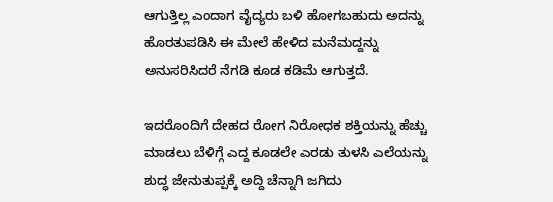ಆಗುತ್ತಿಲ್ಲ ಎಂದಾಗ ವೈದ್ಯರು ಬಳಿ ಹೋಗಬಹುದು ಅದನ್ನು ಹೊರತುಪಡಿಸಿ ಈ ಮೇಲೆ ಹೇಳಿದ ಮನೆಮದ್ದನ್ನು ಅನುಸರಿಸಿದರೆ ನೆಗಡಿ ಕೂಡ ಕಡಿಮೆ ಆಗುತ್ತದೆ.

ಇದರೊಂದಿಗೆ ದೇಹದ ರೋಗ ನಿರೋಧಕ ಶಕ್ತಿಯನ್ನು ಹೆಚ್ಚು ಮಾಡಲು ಬೆಳಿಗ್ಗೆ ಎದ್ದ ಕೂಡಲೇ ಎರಡು ತುಳಸಿ ಎಲೆಯನ್ನು ಶುದ್ಧ ಜೇನುತುಪ್ಪಕ್ಕೆ ಅದ್ದಿ ಚೆನ್ನಾಗಿ ಜಗಿದು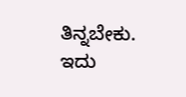ತಿನ್ನಬೇಕು. ಇದು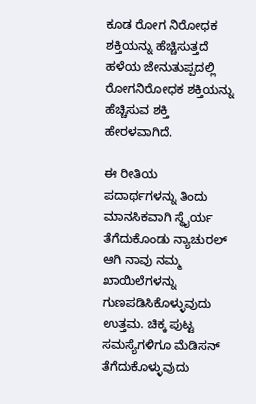ಕೂಡ ರೋಗ ನಿರೋಧಕ ಶಕ್ತಿಯನ್ನು ಹೆಚ್ಚಿಸುತ್ತದೆ ಹಳೆಯ ಜೇನುತುಪ್ಪದಲ್ಲಿ ರೋಗನಿರೋಧಕ ಶಕ್ತಿಯನ್ನು ಹೆಚ್ಚಿಸುವ ಶಕ್ತಿ ಹೇರಳವಾಗಿದೆ.

ಈ ರೀತಿಯ ಪದಾರ್ಥಗಳನ್ನು ತಿಂದು ಮಾನಸಿಕವಾಗಿ ಸ್ಥೈರ್ಯ ತೆಗೆದುಕೊಂಡು ನ್ಯಾಚುರಲ್ ಆಗಿ ನಾವು ನಮ್ಮ ಖಾಯಿಲೆಗಳನ್ನು ಗುಣಪಡಿಸಿಕೊಳ್ಳುವುದು ಉತ್ತಮ. ಚಿಕ್ಕ ಪುಟ್ಟ ಸಮಸ್ಯೆಗಳಿಗೂ ಮೆಡಿಸನ್ ತೆಗೆದುಕೊಳ್ಳುವುದು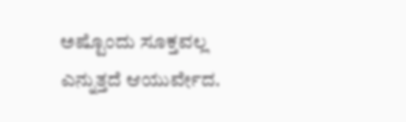ಅಷ್ಟೊಂದು ಸೂಕ್ತವಲ್ಲ ಎನ್ನುತ್ತದೆ ಆಯುರ್ವೇದ.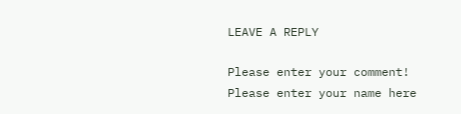LEAVE A REPLY

Please enter your comment!
Please enter your name here